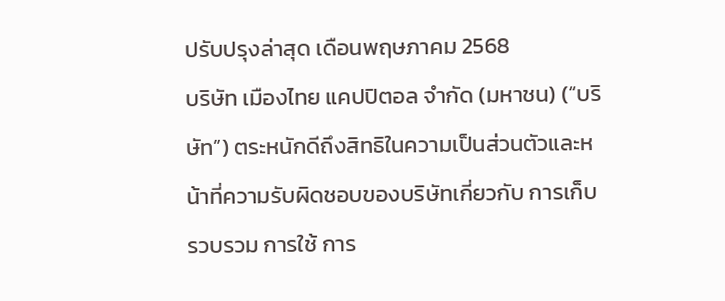ปรับปรุงล่าสุด เดือนพฤษภาคม 2568
บริษัท เมืองไทย แคปปิตอล จำกัด (มหาชน) (“บริษัท”) ตระหนักดีถึงสิทธิในความเป็นส่วนตัวและหน้าที่ความรับผิดชอบของบริษัทเกี่ยวกับ การเก็บรวบรวม การใช้ การ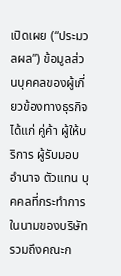เปิดเผย (“ประมวลผล”) ข้อมูลส่วนบุคคลของผู้เกี่ยวข้องทางธุรกิจ ได้แก่ คู่ค้า ผู้ให้บริการ ผู้รับมอบอำนาจ ตัวแทน บุคคลที่กระทำการในนามของบริษัท รวมถึงคณะก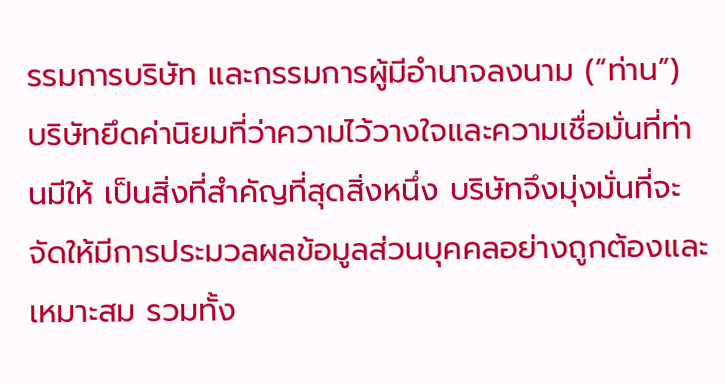รรมการบริษัท และกรรมการผู้มีอำนาจลงนาม (“ท่าน”) บริษัทยึดค่านิยมที่ว่าความไว้วางใจและความเชื่อมั่นที่ท่านมีให้ เป็นสิ่งที่สำคัญที่สุดสิ่งหนึ่ง บริษัทจึงมุ่งมั่นที่จะจัดให้มีการประมวลผลข้อมูลส่วนบุคคลอย่างถูกต้องและเหมาะสม รวมทั้ง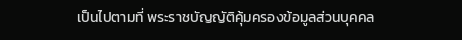เป็นไปตามที่ พระราชบัญญัติคุ้มครองข้อมูลส่วนบุคคล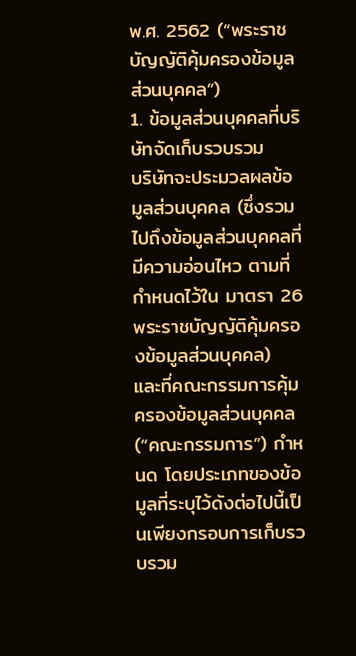พ.ศ. 2562 (“พระราชบัญญัติคุ้มครองข้อมูลส่วนบุคคล”)
1. ข้อมูลส่วนบุคคลที่บริษัทจัดเก็บรวบรวม
บริษัทจะประมวลผลข้อมูลส่วนบุคคล (ซึ่งรวมไปถึงข้อมูลส่วนบุคคลที่มีความอ่อนไหว ตามที่กำหนดไว้ใน มาตรา 26 พระราชบัญญัติคุ้มครองข้อมูลส่วนบุคคล) และที่คณะกรรมการคุ้มครองข้อมูลส่วนบุคคล (“คณะกรรมการ”) กำหนด โดยประเภทของข้อมูลที่ระบุไว้ดังต่อไปนี้เป็นเพียงกรอบการเก็บรวบรวม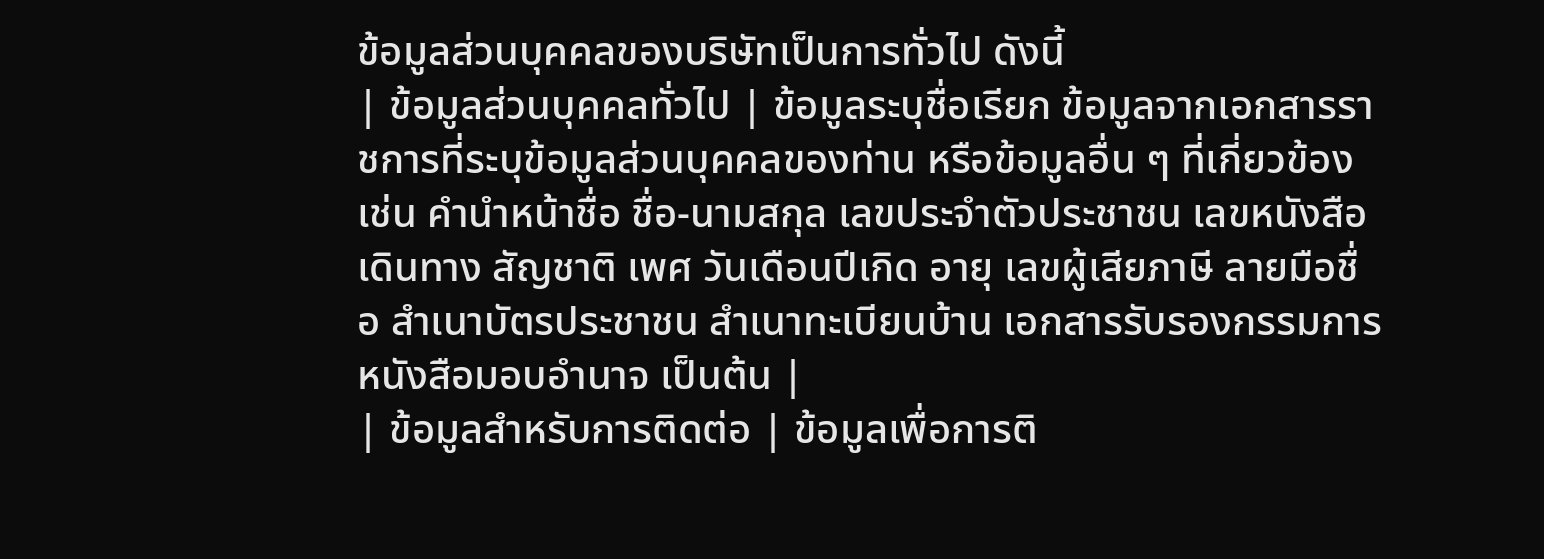ข้อมูลส่วนบุคคลของบริษัทเป็นการทั่วไป ดังนี้
| ข้อมูลส่วนบุคคลทั่วไป | ข้อมูลระบุชื่อเรียก ข้อมูลจากเอกสารราชการที่ระบุข้อมูลส่วนบุคคลของท่าน หรือข้อมูลอื่น ๆ ที่เกี่ยวข้อง เช่น คำนำหน้าชื่อ ชื่อ-นามสกุล เลขประจำตัวประชาชน เลขหนังสือเดินทาง สัญชาติ เพศ วันเดือนปีเกิด อายุ เลขผู้เสียภาษี ลายมือชื่อ สำเนาบัตรประชาชน สำเนาทะเบียนบ้าน เอกสารรับรองกรรมการ หนังสือมอบอำนาจ เป็นต้น |
| ข้อมูลสำหรับการติดต่อ | ข้อมูลเพื่อการติ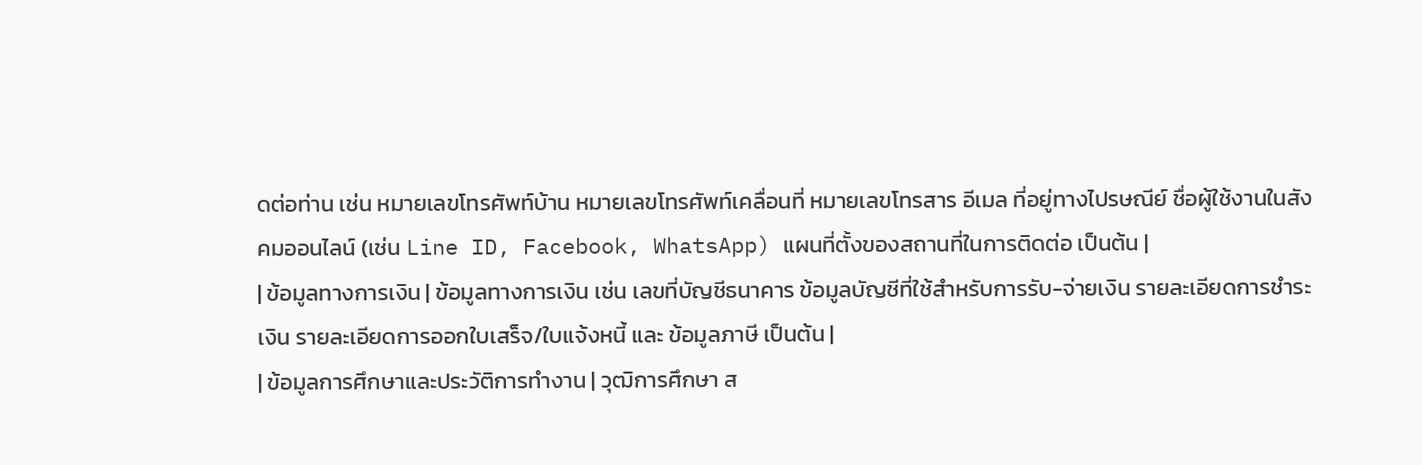ดต่อท่าน เช่น หมายเลขโทรศัพท์บ้าน หมายเลขโทรศัพท์เคลื่อนที่ หมายเลขโทรสาร อีเมล ที่อยู่ทางไปรษณีย์ ชื่อผู้ใช้งานในสังคมออนไลน์ (เช่น Line ID, Facebook, WhatsApp) แผนที่ตั้งของสถานที่ในการติดต่อ เป็นต้น |
| ข้อมูลทางการเงิน | ข้อมูลทางการเงิน เช่น เลขที่บัญชีธนาคาร ข้อมูลบัญชีที่ใช้สำหรับการรับ-จ่ายเงิน รายละเอียดการชำระเงิน รายละเอียดการออกใบเสร็จ/ใบแจ้งหนี้ และ ข้อมูลภาษี เป็นต้น |
| ข้อมูลการศึกษาและประวัติการทำงาน | วุฒิการศึกษา ส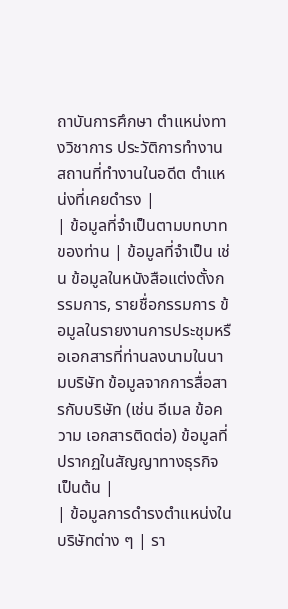ถาบันการศึกษา ตำแหน่งทางวิชาการ ประวัติการทำงาน สถานที่ทำงานในอดีต ตำแหน่งที่เคยดำรง |
| ข้อมูลที่จำเป็นตามบทบาทของท่าน | ข้อมูลที่จำเป็น เช่น ข้อมูลในหนังสือแต่งตั้งกรรมการ, รายชื่อกรรมการ ข้อมูลในรายงานการประชุมหรือเอกสารที่ท่านลงนามในนามบริษัท ข้อมูลจากการสื่อสารกับบริษัท (เช่น อีเมล ข้อความ เอกสารติดต่อ) ข้อมูลที่ปรากฏในสัญญาทางธุรกิจ เป็นต้น |
| ข้อมูลการดำรงตำแหน่งในบริษัทต่าง ๆ | รา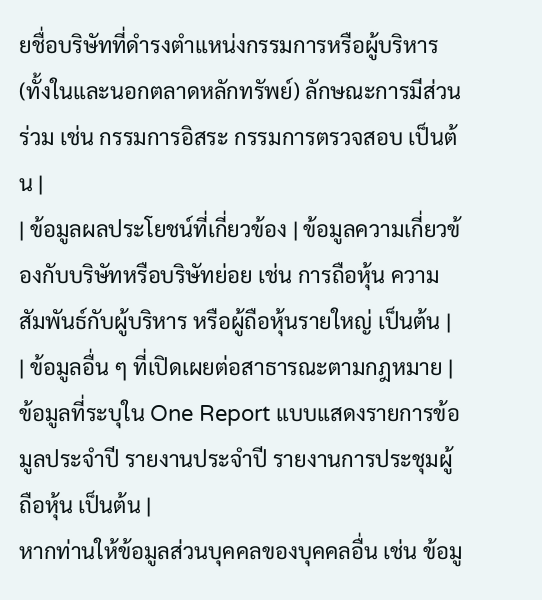ยชื่อบริษัทที่ดำรงตำแหน่งกรรมการหรือผู้บริหาร (ทั้งในและนอกตลาดหลักทรัพย์) ลักษณะการมีส่วนร่วม เช่น กรรมการอิสระ กรรมการตรวจสอบ เป็นต้น |
| ข้อมูลผลประโยชน์ที่เกี่ยวข้อง | ข้อมูลความเกี่ยวข้องกับบริษัทหรือบริษัทย่อย เช่น การถือหุ้น ความสัมพันธ์กับผู้บริหาร หรือผู้ถือหุ้นรายใหญ่ เป็นต้น |
| ข้อมูลอื่น ๆ ที่เปิดเผยต่อสาธารณะตามกฎหมาย | ข้อมูลที่ระบุใน One Report แบบแสดงรายการข้อมูลประจำปี รายงานประจำปี รายงานการประชุมผู้ถือหุ้น เป็นต้น |
หากท่านให้ข้อมูลส่วนบุคคลของบุคคลอื่น เช่น ข้อมู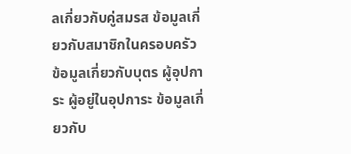ลเกี่ยวกับคู่สมรส ข้อมูลเกี่ยวกับสมาชิกในครอบครัว ข้อมูลเกี่ยวกับบุตร ผู้อุปการะ ผู้อยู่ในอุปการะ ข้อมูลเกี่ยวกับ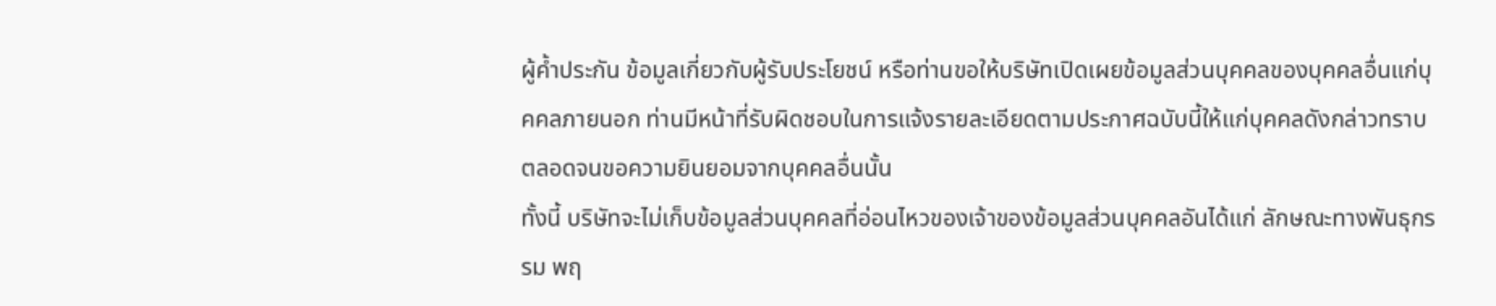ผู้ค้ำประกัน ข้อมูลเกี่ยวกับผู้รับประโยชน์ หรือท่านขอให้บริษัทเปิดเผยข้อมูลส่วนบุคคลของบุคคลอื่นแก่บุคคลภายนอก ท่านมีหน้าที่รับผิดชอบในการแจ้งรายละเอียดตามประกาศฉบับนี้ให้แก่บุคคลดังกล่าวทราบ ตลอดจนขอความยินยอมจากบุคคลอื่นนั้น
ทั้งนี้ บริษัทจะไม่เก็บข้อมูลส่วนบุคคลที่อ่อนไหวของเจ้าของข้อมูลส่วนบุคคลอันได้แก่ ลักษณะทางพันธุกรรม พฤ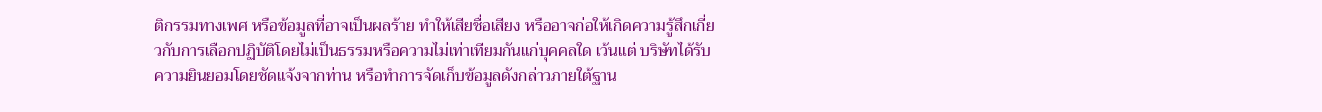ติกรรมทางเพศ หรือข้อมูลที่อาจเป็นผลร้าย ทำให้เสียชื่อเสียง หรืออาจก่อให้เกิดความรู้สึกเกี่ยวกับการเลือกปฏิบัติโดยไม่เป็นธรรมหรือความไม่เท่าเทียมกันแก่บุคคลใด เว้นแต่ บริษัทได้รับความยินยอมโดยชัดแจ้งจากท่าน หรือทำการจัดเก็บข้อมูลดังกล่าวภายใต้ฐาน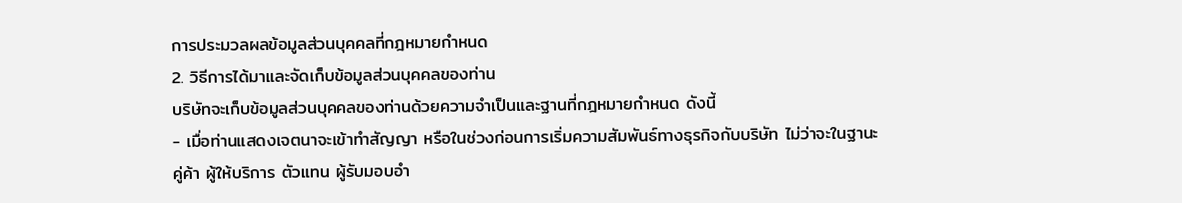การประมวลผลข้อมูลส่วนบุคคลที่กฎหมายกำหนด
2. วิธีการได้มาและจัดเก็บข้อมูลส่วนบุคคลของท่าน
บริษัทจะเก็บข้อมูลส่วนบุคคลของท่านด้วยความจำเป็นและฐานที่กฎหมายกำหนด ดังนี้
- เมื่อท่านแสดงเจตนาจะเข้าทำสัญญา หรือในช่วงก่อนการเริ่มความสัมพันธ์ทางธุรกิจกับบริษัท ไม่ว่าจะในฐานะคู่ค้า ผู้ให้บริการ ตัวแทน ผู้รับมอบอำ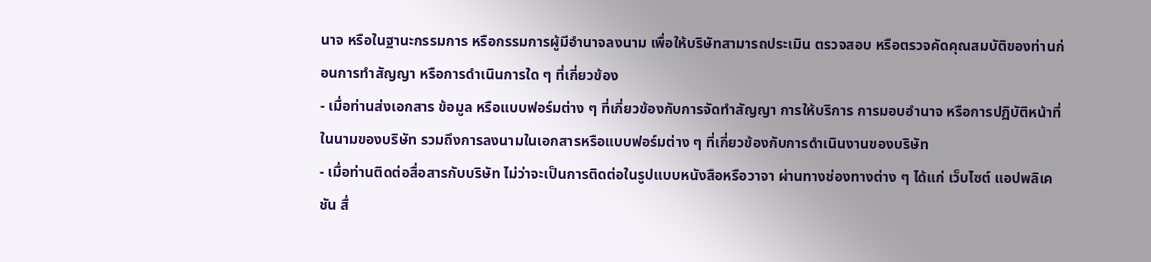นาจ หรือในฐานะกรรมการ หรือกรรมการผู้มีอำนาจลงนาม เพื่อให้บริษัทสามารถประเมิน ตรวจสอบ หรือตรวจคัดคุณสมบัติของท่านก่อนการทำสัญญา หรือการดำเนินการใด ๆ ที่เกี่ยวข้อง
- เมื่อท่านส่งเอกสาร ข้อมูล หรือแบบฟอร์มต่าง ๆ ที่เกี่ยวข้องกับการจัดทำสัญญา การให้บริการ การมอบอำนาจ หรือการปฏิบัติหน้าที่ในนามของบริษัท รวมถึงการลงนามในเอกสารหรือแบบฟอร์มต่าง ๆ ที่เกี่ยวข้องกับการดำเนินงานของบริษัท
- เมื่อท่านติดต่อสื่อสารกับบริษัท ไม่ว่าจะเป็นการติดต่อในรูปแบบหนังสือหรือวาจา ผ่านทางช่องทางต่าง ๆ ได้แก่ เว็บไซต์ แอปพลิเคชัน สื่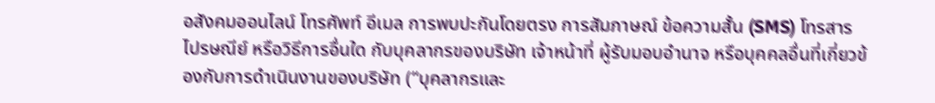อสังคมออนไลน์ โทรศัพท์ อีเมล การพบปะกันโดยตรง การสัมภาษณ์ ข้อความสั้น (SMS) โทรสาร ไปรษณีย์ หรือวิธีการอื่นใด กับบุคลากรของบริษัท เจ้าหน้าที่ ผู้รับมอบอำนาจ หรือบุคคลอื่นที่เกี่ยวข้องกับการดำเนินงานของบริษัท (“บุคลากรและ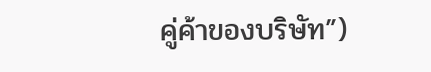คู่ค้าของบริษัท”)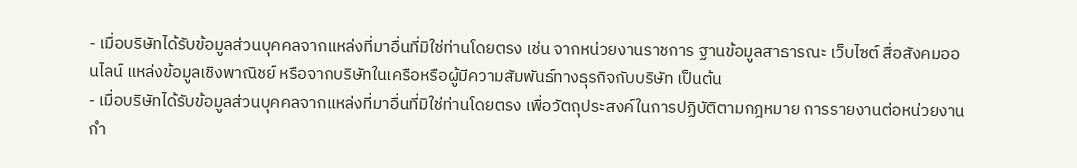- เมื่อบริษัทได้รับข้อมูลส่วนบุคคลจากแหล่งที่มาอื่นที่มิใช่ท่านโดยตรง เช่น จากหน่วยงานราชการ ฐานข้อมูลสาธารณะ เว็บไซต์ สื่อสังคมออนไลน์ แหล่งข้อมูลเชิงพาณิชย์ หรือจากบริษัทในเครือหรือผู้มีความสัมพันธ์ทางธุรกิจกับบริษัท เป็นต้น
- เมื่อบริษัทได้รับข้อมูลส่วนบุคคลจากแหล่งที่มาอื่นที่มิใช่ท่านโดยตรง เพื่อวัตถุประสงค์ในการปฏิบัติตามกฎหมาย การรายงานต่อหน่วยงานกำ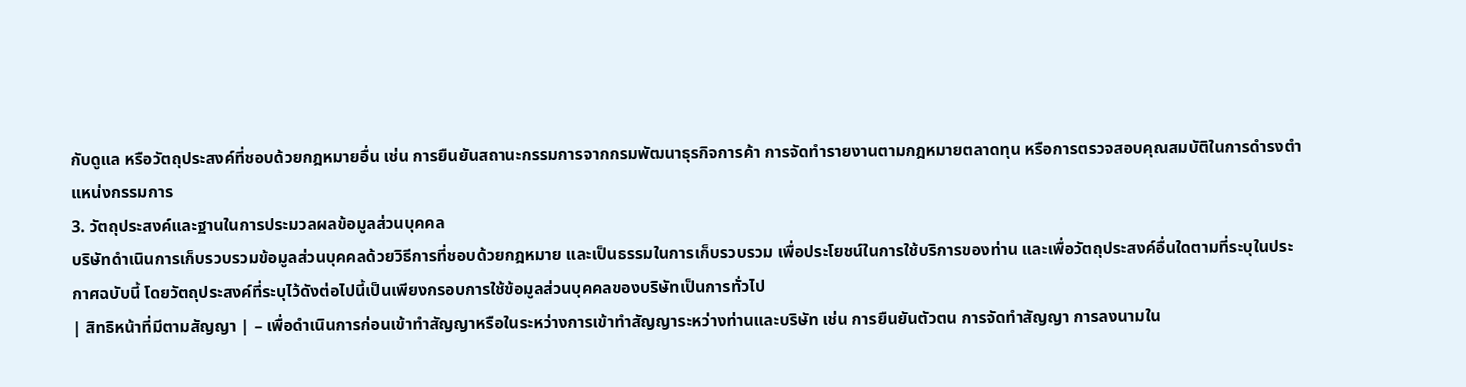กับดูแล หรือวัตถุประสงค์ที่ชอบด้วยกฎหมายอื่น เช่น การยืนยันสถานะกรรมการจากกรมพัฒนาธุรกิจการค้า การจัดทำรายงานตามกฎหมายตลาดทุน หรือการตรวจสอบคุณสมบัติในการดำรงตำแหน่งกรรมการ
3. วัตถุประสงค์และฐานในการประมวลผลข้อมูลส่วนบุคคล
บริษัทดำเนินการเก็บรวบรวมข้อมูลส่วนบุคคลด้วยวิธีการที่ชอบด้วยกฎหมาย และเป็นธรรมในการเก็บรวบรวม เพื่อประโยชน์ในการใช้บริการของท่าน และเพื่อวัตถุประสงค์อื่นใดตามที่ระบุในประกาศฉบับนี้ โดยวัตถุประสงค์ที่ระบุไว้ดังต่อไปนี้เป็นเพียงกรอบการใช้ข้อมูลส่วนบุคคลของบริษัทเป็นการทั่วไป
| สิทธิหน้าที่มีตามสัญญา | – เพื่อดำเนินการก่อนเข้าทำสัญญาหรือในระหว่างการเข้าทำสัญญาระหว่างท่านและบริษัท เช่น การยืนยันตัวตน การจัดทำสัญญา การลงนามใน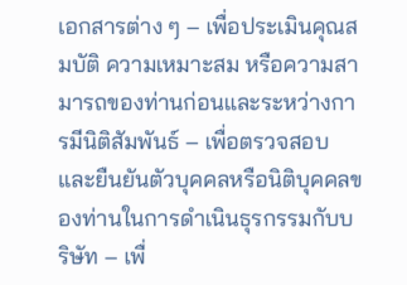เอกสารต่าง ๆ – เพื่อประเมินคุณสมบัติ ความเหมาะสม หรือความสามารถของท่านก่อนและระหว่างการมีนิติสัมพันธ์ – เพื่อตรวจสอบและยืนยันตัวบุคคลหรือนิติบุคคลของท่านในการดำเนินธุรกรรมกับบริษัท – เพื่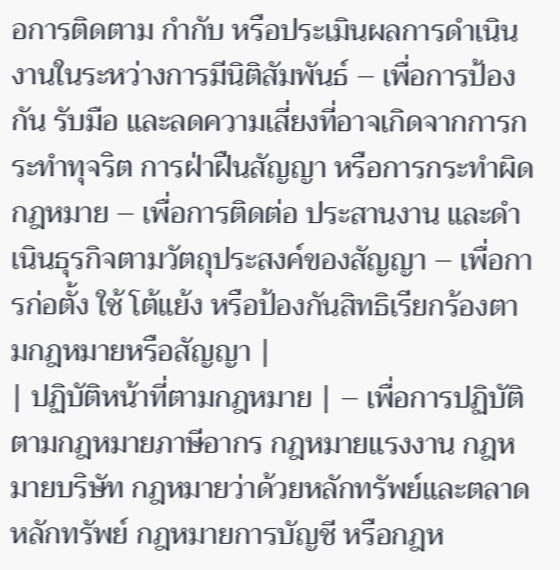อการติดตาม กำกับ หรือประเมินผลการดำเนินงานในระหว่างการมีนิติสัมพันธ์ – เพื่อการป้องกัน รับมือ และลดความเสี่ยงที่อาจเกิดจากการกระทำทุจริต การฝ่าฝืนสัญญา หรือการกระทำผิดกฎหมาย – เพื่อการติดต่อ ประสานงาน และดำเนินธุรกิจตามวัตถุประสงค์ของสัญญา – เพื่อการก่อตั้ง ใช้ โต้แย้ง หรือป้องกันสิทธิเรียกร้องตามกฎหมายหรือสัญญา |
| ปฏิบัติหน้าที่ตามกฎหมาย | – เพื่อการปฏิบัติตามกฎหมายภาษีอากร กฎหมายแรงงาน กฎหมายบริษัท กฎหมายว่าด้วยหลักทรัพย์และตลาดหลักทรัพย์ กฎหมายการบัญชี หรือกฎห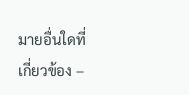มายอื่นใดที่เกี่ยวข้อง –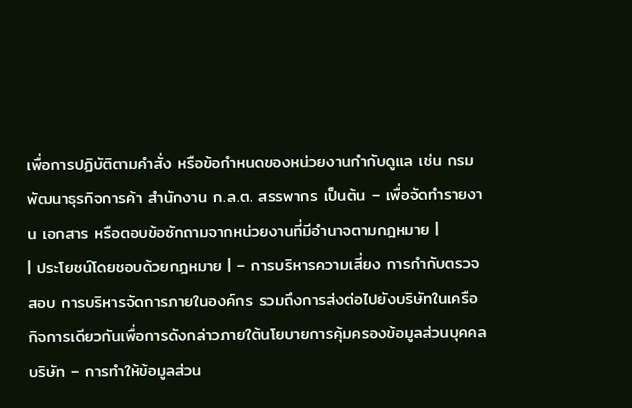เพื่อการปฏิบัติตามคำสั่ง หรือข้อกำหนดของหน่วยงานกำกับดูแล เช่น กรมพัฒนาธุรกิจการค้า สำนักงาน ก.ล.ต. สรรพากร เป็นต้น – เพื่อจัดทำรายงาน เอกสาร หรือตอบข้อซักถามจากหน่วยงานที่มีอำนาจตามกฎหมาย |
| ประโยชน์โดยชอบด้วยกฎหมาย | – การบริหารความเสี่ยง การกำกับตรวจสอบ การบริหารจัดการภายในองค์กร รวมถึงการส่งต่อไปยังบริษัทในเครือกิจการเดียวกันเพื่อการดังกล่าวภายใต้นโยบายการคุ้มครองข้อมูลส่วนบุคคลบริษัท – การทำให้ข้อมูลส่วน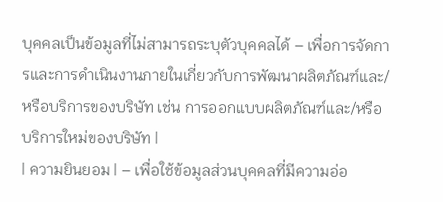บุคคลเป็นข้อมูลที่ไม่สามารถระบุตัวบุคคลได้ – เพื่อการจัดการและการดําเนินงานภายในเกี่ยวกับการพัฒนาผลิตภัณฑ์และ/หรือบริการของบริษัท เช่น การออกแบบผลิตภัณฑ์และ/หรือบริการใหม่ของบริษัท |
| ความยินยอม | – เพื่อใช้ข้อมูลส่วนบุคคลที่มีความอ่อ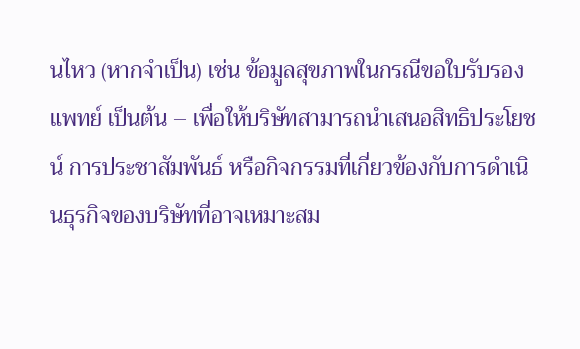นไหว (หากจำเป็น) เช่น ข้อมูลสุขภาพในกรณีขอใบรับรองแพทย์ เป็นต้น – เพื่อให้บริษัทสามารถนำเสนอสิทธิประโยชน์ การประชาสัมพันธ์ หรือกิจกรรมที่เกี่ยวข้องกับการดำเนินธุรกิจของบริษัทที่อาจเหมาะสม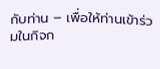กับท่าน – เพื่อให้ท่านเข้าร่วมในกิจก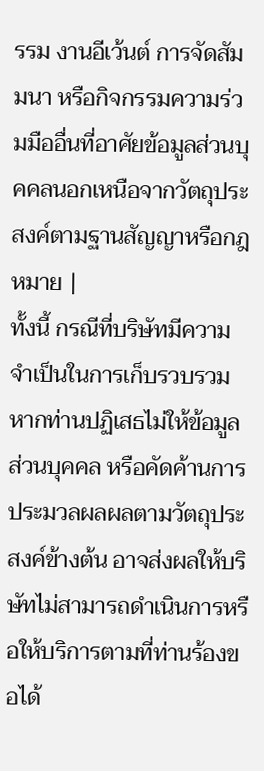รรม งานอีเว้นต์ การจัดสัมมนา หรือกิจกรรมความร่วมมืออื่นที่อาศัยข้อมูลส่วนบุคคลนอกเหนือจากวัตถุประสงค์ตามฐานสัญญาหรือกฎหมาย |
ทั้งนี้ กรณีที่บริษัทมีความจำเป็นในการเก็บรวบรวม หากท่านปฏิเสธไม่ให้ข้อมูลส่วนบุคคล หรือคัดค้านการประมวลผลผลตามวัตถุประสงค์ข้างต้น อาจส่งผลให้บริษัทไม่สามารถดำเนินการหรือให้บริการตามที่ท่านร้องขอได้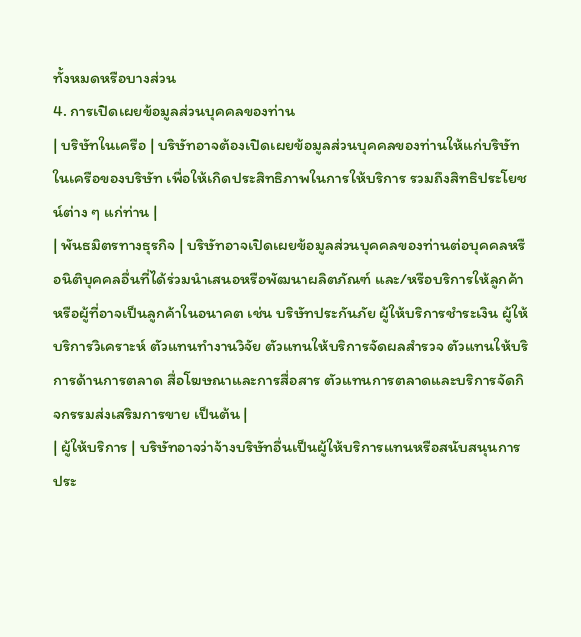ทั้งหมดหรือบางส่วน
4. การเปิดเผยข้อมูลส่วนบุคคลของท่าน
| บริษัทในเครือ | บริษัทอาจต้องเปิดเผยข้อมูลส่วนบุคคลของท่านให้แก่บริษัทในเครือของบริษัท เพื่อให้เกิดประสิทธิภาพในการให้บริการ รวมถึงสิทธิประโยชน์ต่าง ๆ แก่ท่าน |
| พันธมิตรทางธุรกิจ | บริษัทอาจเปิดเผยข้อมูลส่วนบุคคลของท่านต่อบุคคลหรือนิติบุคคลอื่นที่ได้ร่วมนำเสนอหรือพัฒนาผลิตภัณฑ์ และ/หรือบริการให้ลูกค้าหรือผู้ที่อาจเป็นลูกค้าในอนาคต เช่น บริษัทประกันภัย ผู้ให้บริการชำระเงิน ผู้ให้บริการวิเคราะห์ ตัวแทนทำงานวิจัย ตัวแทนให้บริการจัดผลสำรวจ ตัวแทนให้บริการด้านการตลาด สื่อโฆษณาและการสื่อสาร ตัวแทนการตลาดและบริการจัดกิจกรรมส่งเสริมการขาย เป็นต้น |
| ผู้ให้บริการ | บริษัทอาจว่าจ้างบริษัทอื่นเป็นผู้ให้บริการแทนหรือสนับสนุนการประ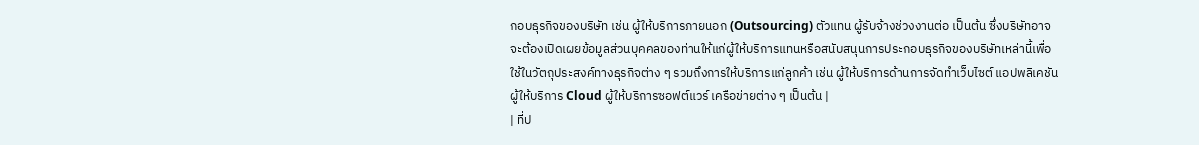กอบธุรกิจของบริษัท เช่น ผู้ให้บริการภายนอก (Outsourcing) ตัวแทน ผู้รับจ้างช่วงงานต่อ เป็นต้น ซึ่งบริษัทอาจจะต้องเปิดเผยข้อมูลส่วนบุคคลของท่านให้แก่ผู้ให้บริการแทนหรือสนับสนุนการประกอบธุรกิจของบริษัทเหล่านี้เพื่อใช้ในวัตถุประสงค์ทางธุรกิจต่าง ๆ รวมถึงการให้บริการแก่ลูกค้า เช่น ผู้ให้บริการด้านการจัดทำเว็บไซต์ แอปพลิเคชัน ผู้ให้บริการ Cloud ผู้ให้บริการซอฟต์แวร์ เครือข่ายต่าง ๆ เป็นต้น |
| ที่ป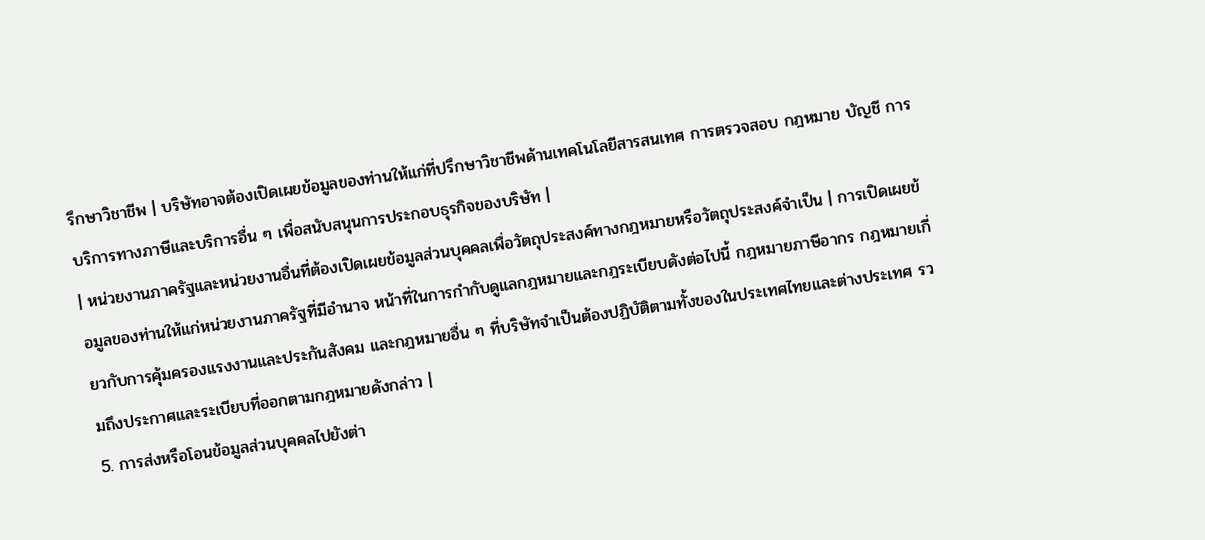รึกษาวิชาชีพ | บริษัทอาจต้องเปิดเผยข้อมูลของท่านให้แก่ที่ปรึกษาวิชาชีพด้านเทคโนโลยีสารสนเทศ การตรวจสอบ กฎหมาย บัญชี การบริการทางภาษีและบริการอื่น ๆ เพื่อสนับสนุนการประกอบธุรกิจของบริษัท |
| หน่วยงานภาครัฐและหน่วยงานอื่นที่ต้องเปิดเผยข้อมูลส่วนบุคคลเพื่อวัตถุประสงค์ทางกฎหมายหรือวัตถุประสงค์จำเป็น | การเปิดเผยข้อมูลของท่านให้แก่หน่วยงานภาครัฐที่มีอำนาจ หน้าที่ในการกำกับดูแลกฎหมายและกฎระเบียบดังต่อไปนี้ กฎหมายภาษีอากร กฎหมายเกี่ยวกับการคุ้มครองแรงงานและประกันสังคม และกฎหมายอื่น ๆ ที่บริษัทจำเป็นต้องปฏิบัติตามทั้งของในประเทศไทยและต่างประเทศ รวมถึงประกาศและระเบียบที่ออกตามกฎหมายดังกล่าว |
5. การส่งหรือโอนข้อมูลส่วนบุคคลไปยังต่า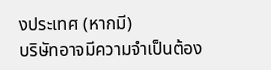งประเทศ (หากมี)
บริษัทอาจมีความจำเป็นต้อง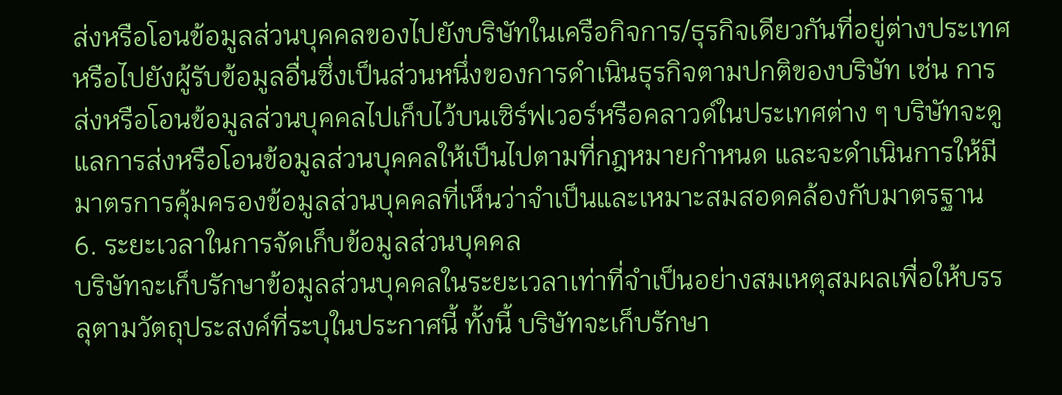ส่งหรือโอนข้อมูลส่วนบุคคลของไปยังบริษัทในเครือกิจการ/ธุรกิจเดียวกันที่อยู่ต่างประเทศ หรือไปยังผู้รับข้อมูลอื่นซึ่งเป็นส่วนหนึ่งของการดำเนินธุรกิจตามปกติของบริษัท เช่น การส่งหรือโอนข้อมูลส่วนบุคคลไปเก็บไว้บนเซิร์ฟเวอร์หรือคลาวด์ในประเทศต่าง ๆ บริษัทจะดูแลการส่งหรือโอนข้อมูลส่วนบุคคลให้เป็นไปตามที่กฎหมายกำหนด และจะดำเนินการให้มีมาตรการคุ้มครองข้อมูลส่วนบุคคลที่เห็นว่าจำเป็นและเหมาะสมสอดคล้องกับมาตรฐาน
6. ระยะเวลาในการจัดเก็บข้อมูลส่วนบุคคล
บริษัทจะเก็บรักษาข้อมูลส่วนบุคคลในระยะเวลาเท่าที่จำเป็นอย่างสมเหตุสมผลเพื่อให้บรรลุตามวัตถุประสงค์ที่ระบุในประกาศนี้ ทั้งนี้ บริษัทจะเก็บรักษา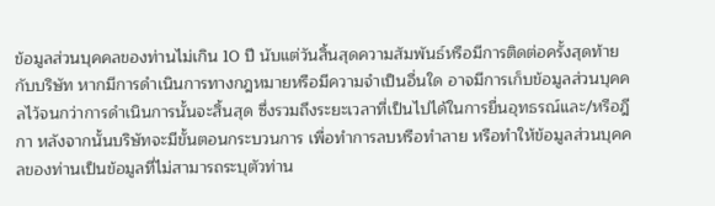ข้อมูลส่วนบุคคลของท่านไม่เกิน 10 ปี นับแต่วันสิ้นสุดความสัมพันธ์หรือมีการติดต่อครั้งสุดท้ายกับบริษัท หากมีการดำเนินการทางกฎหมายหรือมีความจำเป็นอื่นใด อาจมีการเก็บข้อมูลส่วนบุคคลไว้จนกว่าการดำเนินการนั้นจะสิ้นสุด ซึ่งรวมถึงระยะเวลาที่เป็นไปได้ในการยื่นอุทธรณ์และ/หรือฎีกา หลังจากนั้นบริษัทจะมีขั้นตอนกระบวนการ เพื่อทำการลบหรือทำลาย หรือทำให้ข้อมูลส่วนบุคคลของท่านเป็นข้อมูลที่ไม่สามารถระบุตัวท่าน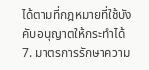ได้ตามที่กฎหมายที่ใช้บังคับอนุญาตให้กระทำได้
7. มาตรการรักษาความ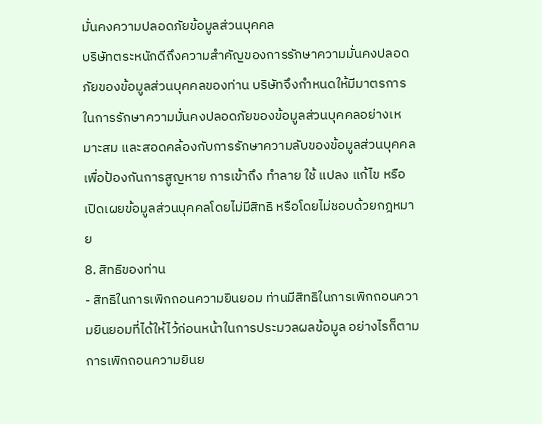มั่นคงความปลอดภัยข้อมูลส่วนบุคคล
บริษัทตระหนักดีถึงความสำคัญของการรักษาความมั่นคงปลอดภัยของข้อมูลส่วนบุคคลของท่าน บริษัทจึงกำหนดให้มีมาตรการในการรักษาความมั่นคงปลอดภัยของข้อมูลส่วนบุคคลอย่างเหมาะสม และสอดคล้องกับการรักษาความลับของข้อมูลส่วนบุคคลเพื่อป้องกันการสูญหาย การเข้าถึง ทำลาย ใช้ แปลง แก้ไข หรือเปิดเผยข้อมูลส่วนบุคคลโดยไม่มีสิทธิ หรือโดยไม่ชอบด้วยกฎหมาย
8. สิทธิของท่าน
- สิทธิในการเพิกถอนความยินยอม ท่านมีสิทธิในการเพิกถอนความยินยอมที่ได้ให้ไว้ก่อนหน้าในการประมวลผลข้อมูล อย่างไรก็ตาม การเพิกถอนความยินย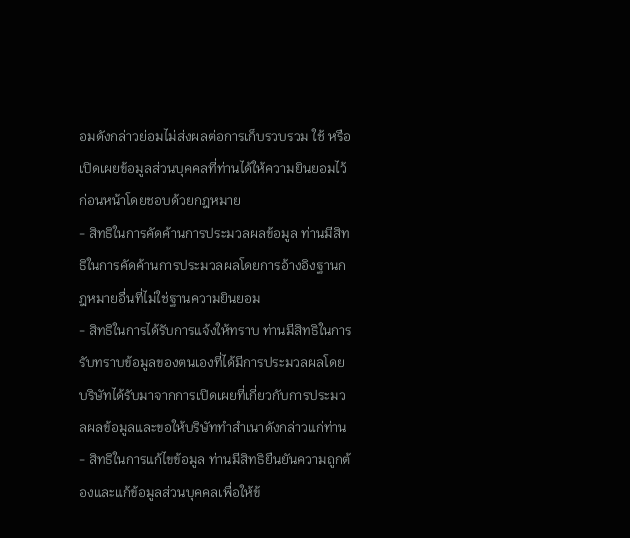อมดังกล่าวย่อมไม่ส่งผลต่อการเก็บรวบรวม ใช้ หรือเปิดเผยข้อมูลส่วนบุคคลที่ท่านได้ให้ความยินยอมไว้ก่อนหน้าโดยชอบด้วยกฎหมาย
- สิทธิในการคัดค้านการประมวลผลข้อมูล ท่านมีสิทธิในการคัดค้านการประมวลผลโดยการอ้างอิงฐานกฎหมายอื่นที่ไม่ใช่ฐานความยินยอม
- สิทธิในการได้รับการแจ้งให้ทราบ ท่านมีสิทธิในการรับทราบข้อมูลของตนเองที่ได้มีการประมวลผลโดยบริษัทได้รับมาจากการเปิดเผยที่เกี่ยวกับการประมวลผลข้อมูลและขอให้บริษัททำสำเนาดังกล่าวแก่ท่าน
- สิทธิในการแก้ไขข้อมูล ท่านมีสิทธิยืนยันความถูกต้องและแก้ข้อมูลส่วนบุคคลเพื่อให้ข้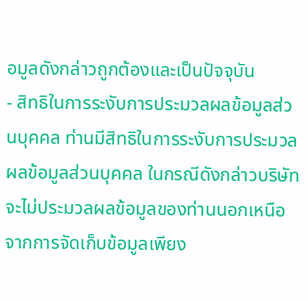อมูลดังกล่าวถูกต้องและเป็นปัจจุบัน
- สิทธิในการระงับการประมวลผลข้อมูลส่วนบุคคล ท่านมีสิทธิในการระงับการประมวลผลข้อมูลส่วนบุคคล ในกรณีดังกล่าวบริษัทจะไม่ประมวลผลข้อมูลของท่านนอกเหนือจากการจัดเก็บข้อมูลเพียง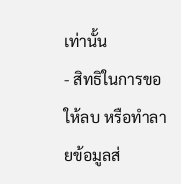เท่านั้น
- สิทธิในการขอให้ลบ หรือทำลายข้อมูลส่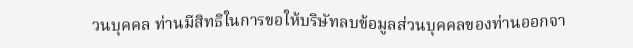วนบุคคล ท่านมีสิทธิในการขอให้บริษัทลบข้อมูลส่วนบุคคลของท่านออกจา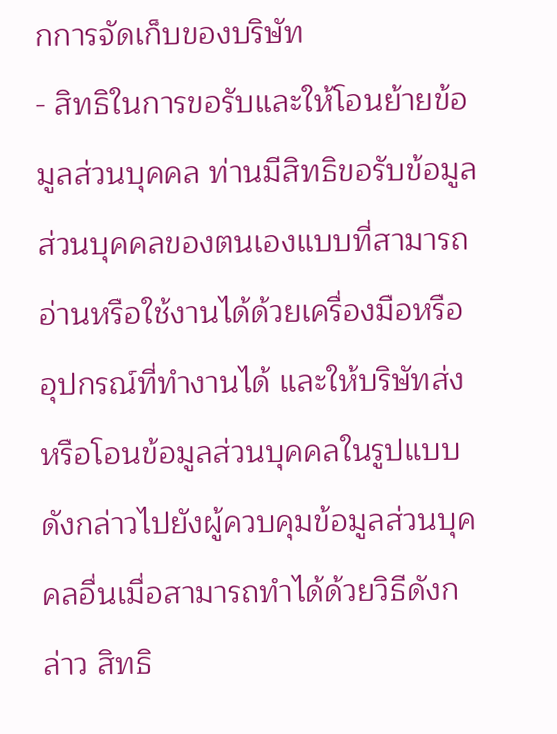กการจัดเก็บของบริษัท
- สิทธิในการขอรับและให้โอนย้ายข้อมูลส่วนบุคคล ท่านมีสิทธิขอรับข้อมูลส่วนบุคคลของตนเองแบบที่สามารถอ่านหรือใช้งานได้ด้วยเครื่องมือหรืออุปกรณ์ที่ทำงานได้ และให้บริษัทส่งหรือโอนข้อมูลส่วนบุคคลในรูปแบบดังกล่าวไปยังผู้ควบคุมข้อมูลส่วนบุคคลอื่นเมื่อสามารถทำได้ด้วยวิธีดังกล่าว สิทธิ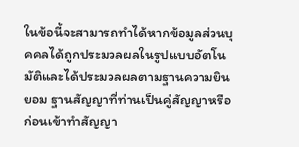ในข้อนี้จะสามารถทำได้หากข้อมูลส่วนบุคคลได้ถูกประมวลผลในรูปแบบอัตโนมัติและได้ประมวลผลตามฐานความยินยอม ฐานสัญญาที่ท่านเป็นคู่สัญญาหรือก่อนเข้าทำสัญญา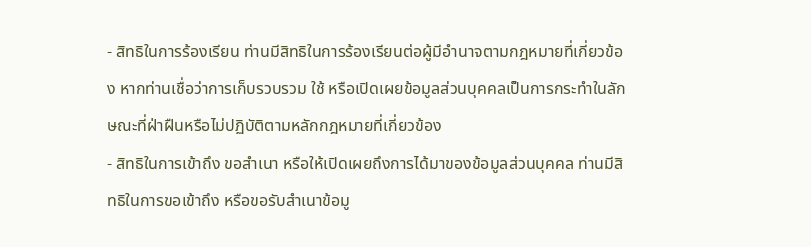- สิทธิในการร้องเรียน ท่านมีสิทธิในการร้องเรียนต่อผู้มีอำนาจตามกฎหมายที่เกี่ยวข้อง หากท่านเชื่อว่าการเก็บรวบรวม ใช้ หรือเปิดเผยข้อมูลส่วนบุคคลเป็นการกระทำในลักษณะที่ฝ่าฝืนหรือไม่ปฏิบัติตามหลักกฎหมายที่เกี่ยวข้อง
- สิทธิในการเข้าถึง ขอสำเนา หรือให้เปิดเผยถึงการได้มาของข้อมูลส่วนบุคคล ท่านมีสิทธิในการขอเข้าถึง หรือขอรับสำเนาข้อมู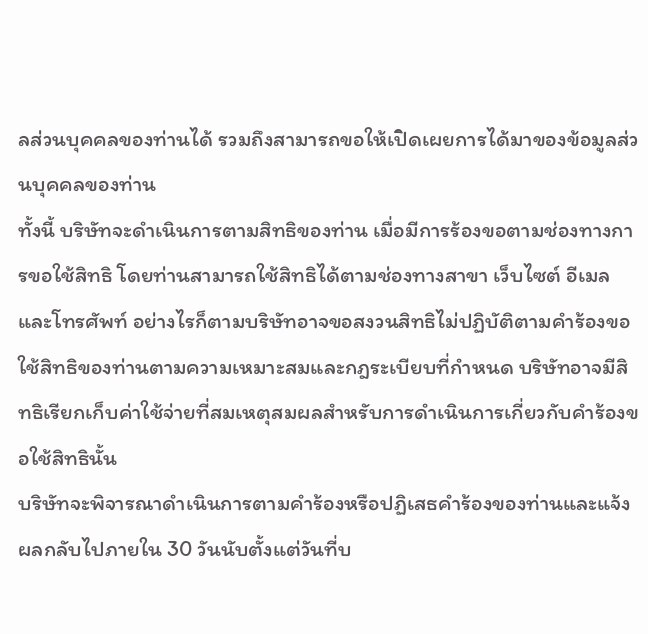ลส่วนบุคคลของท่านได้ รวมถึงสามารถขอให้เปิดเผยการได้มาของข้อมูลส่วนบุคคลของท่าน
ทั้งนี้ บริษัทจะดำเนินการตามสิทธิของท่าน เมื่อมีการร้องขอตามช่องทางการขอใช้สิทธิ โดยท่านสามารถใช้สิทธิได้ตามช่องทางสาขา เว็บไซต์ อีเมลและโทรศัพท์ อย่างไรก็ตามบริษัทอาจขอสงวนสิทธิไม่ปฏิบัติตามคำร้องขอใช้สิทธิของท่านตามความเหมาะสมและกฎระเบียบที่กำหนด บริษัทอาจมีสิทธิเรียกเก็บค่าใช้จ่ายที่สมเหตุสมผลสำหรับการดำเนินการเกี่ยวกับคำร้องขอใช้สิทธินั้น
บริษัทจะพิจารณาดำเนินการตามคำร้องหรือปฏิเสธคำร้องของท่านและแจ้งผลกลับไปภายใน 30 วันนับตั้งแต่วันที่บ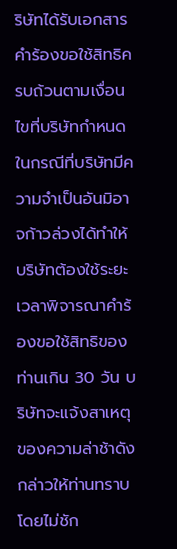ริษัทได้รับเอกสารคำร้องขอใช้สิทธิครบถ้วนตามเงื่อนไขที่บริษัทกำหนด
ในกรณีที่บริษัทมีความจำเป็นอันมิอาจก้าวล่วงได้ทำให้บริษัทต้องใช้ระยะเวลาพิจารณาคำร้องขอใช้สิทธิของท่านเกิน 30 วัน บริษัทจะแจ้งสาเหตุของความล่าช้าดังกล่าวให้ท่านทราบโดยไม่ชัก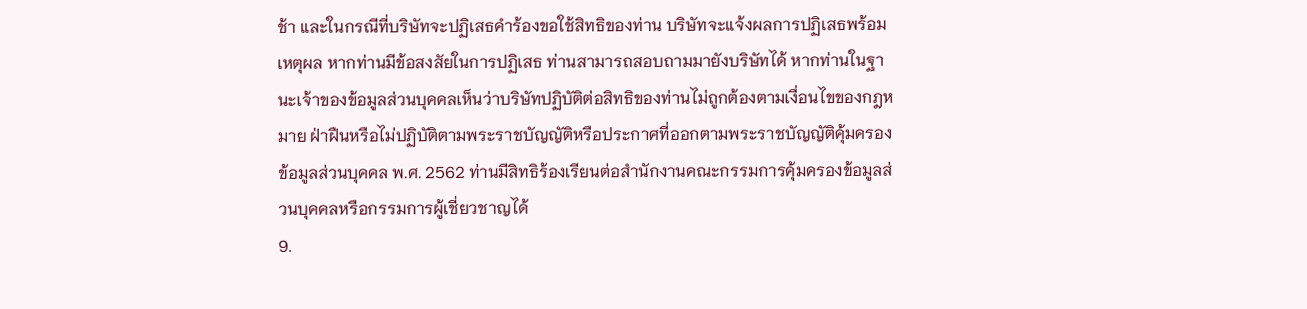ช้า และในกรณีที่บริษัทจะปฏิเสธคำร้องขอใช้สิทธิของท่าน บริษัทจะแจ้งผลการปฏิเสธพร้อมเหตุผล หากท่านมีข้อสงสัยในการปฏิเสธ ท่านสามารถสอบถามมายังบริษัทได้ หากท่านในฐานะเจ้าของข้อมูลส่วนบุคคลเห็นว่าบริษัทปฏิบัติต่อสิทธิของท่านไม่ถูกต้องตามเงื่อนไขของกฎหมาย ฝ่าฝืนหรือไม่ปฏิบัติตามพระราชบัญญัติหรือประกาศที่ออกตามพระราชบัญญัติคุ้มครองข้อมูลส่วนบุคคล พ.ศ. 2562 ท่านมีสิทธิร้องเรียนต่อสำนักงานคณะกรรมการคุ้มครองข้อมูลส่วนบุคคลหรือกรรมการผู้เชี่ยวชาญได้
9.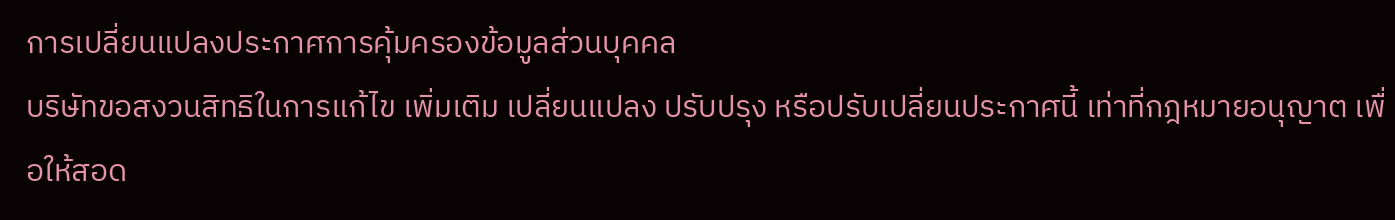การเปลี่ยนแปลงประกาศการคุ้มครองข้อมูลส่วนบุคคล
บริษัทขอสงวนสิทธิในการแก้ไข เพิ่มเติม เปลี่ยนแปลง ปรับปรุง หรือปรับเปลี่ยนประกาศนี้ เท่าที่กฎหมายอนุญาต เพื่อให้สอด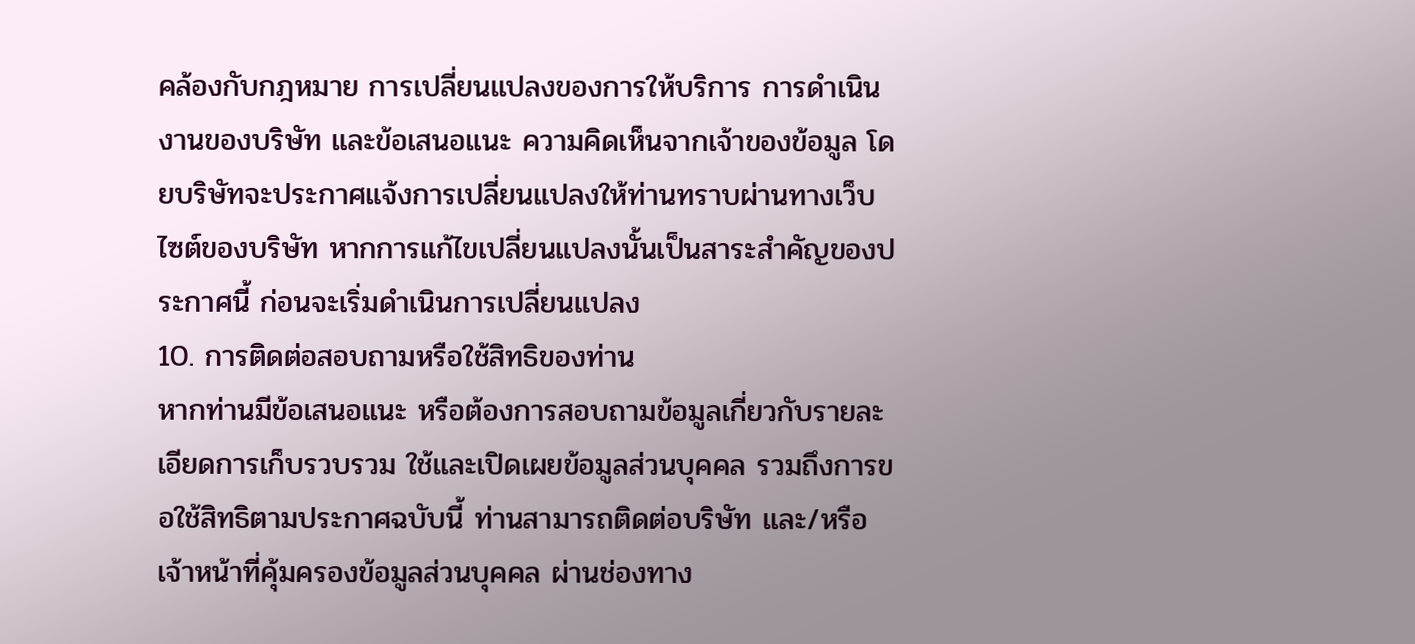คล้องกับกฎหมาย การเปลี่ยนแปลงของการให้บริการ การดำเนินงานของบริษัท และข้อเสนอแนะ ความคิดเห็นจากเจ้าของข้อมูล โดยบริษัทจะประกาศแจ้งการเปลี่ยนแปลงให้ท่านทราบผ่านทางเว็บไซต์ของบริษัท หากการแก้ไขเปลี่ยนแปลงนั้นเป็นสาระสำคัญของประกาศนี้ ก่อนจะเริ่มดำเนินการเปลี่ยนแปลง
10. การติดต่อสอบถามหรือใช้สิทธิของท่าน
หากท่านมีข้อเสนอแนะ หรือต้องการสอบถามข้อมูลเกี่ยวกับรายละเอียดการเก็บรวบรวม ใช้และเปิดเผยข้อมูลส่วนบุคคล รวมถึงการขอใช้สิทธิตามประกาศฉบับนี้ ท่านสามารถติดต่อบริษัท และ/หรือเจ้าหน้าที่คุ้มครองข้อมูลส่วนบุคคล ผ่านช่องทาง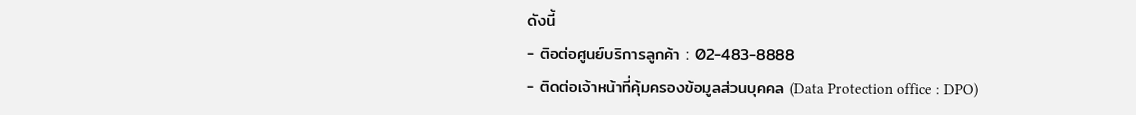ดังนี้
- ติอต่อศูนย์บริการลูกค้า : 02-483-8888
- ติดต่อเจ้าหน้าที่คุ้มครองข้อมูลส่วนบุคคล (Data Protection office : DPO)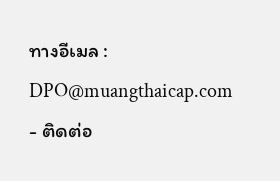ทางอีเมล : DPO@muangthaicap.com
- ติดต่อ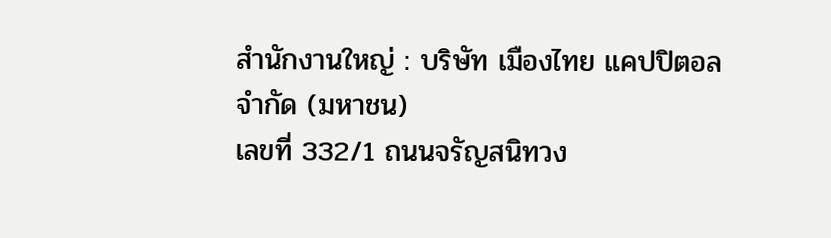สำนักงานใหญ่ : บริษัท เมืองไทย แคปปิตอล จำกัด (มหาชน)
เลขที่ 332/1 ถนนจรัญสนิทวง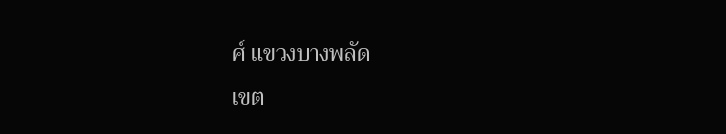ศ์ แขวงบางพลัด
เขต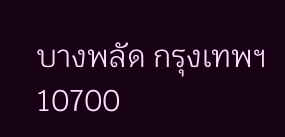บางพลัด กรุงเทพฯ 10700